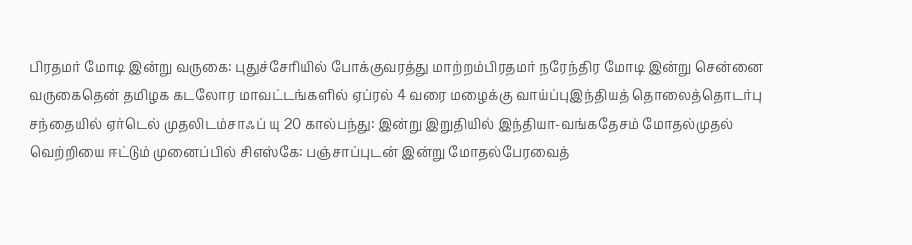பிரதமர் மோடி இன்று வருகை: புதுச்சேரியில் போக்குவரத்து மாற்றம்பிரதமர் நரேந்திர மோடி இன்று சென்னை வருகைதென் தமிழக கடலோர மாவட்டங்களில் ஏப்ரல் 4 வரை மழைக்கு வாய்ப்புஇந்தியத் தொலைத்தொடர்பு சந்தையில் ஏர்டெல் முதலிடம்சாஃப் யு 20 கால்பந்து: இன்று இறுதியில் இந்தியா-வங்கதேசம் மோதல்முதல் வெற்றியை ஈட்டும் முனைப்பில் சிஎஸ்கே: பஞ்சாப்புடன் இன்று மோதல்பேரவைத்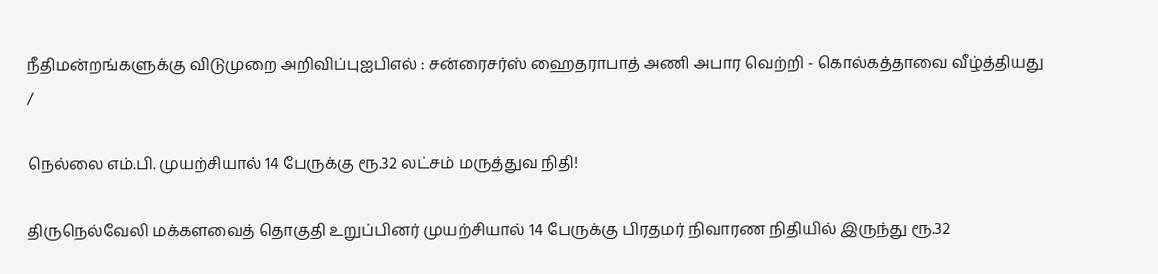நீதிமன்றங்களுக்கு விடுமுறை அறிவிப்புஐபிஎல் : சன்ரைசர்ஸ் ஹைதராபாத் அணி அபார வெற்றி - கொல்கத்தாவை வீழ்த்தியது
/

நெல்லை எம்.பி. முயற்சியால் 14 பேருக்கு ரூ.32 லட்சம் மருத்துவ நிதி!

திருநெல்வேலி மக்களவைத் தொகுதி உறுப்பினர் முயற்சியால் 14 பேருக்கு பிரதமர் நிவாரண நிதியில் இருந்து ரூ.32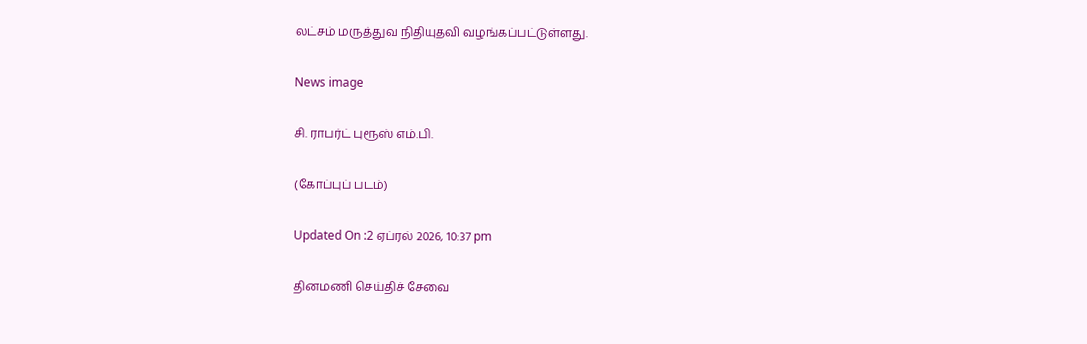லட்சம் மருத்துவ நிதியுதவி வழங்கப்பட்டுள்ளது.

News image

சி. ராபர்ட் புரூஸ் எம்.பி.

(கோப்புப் படம்)

Updated On :2 ஏப்ரல் 2026, 10:37 pm

தினமணி செய்திச் சேவை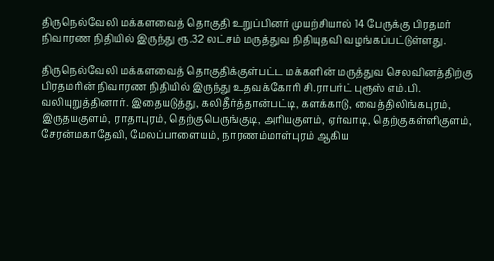திருநெல்வேலி மக்களவைத் தொகுதி உறுப்பினர் முயற்சியால் 14 பேருக்கு பிரதமர் நிவாரண நிதியில் இருந்து ரூ.32 லட்சம் மருத்துவ நிதியுதவி வழங்கப்பட்டுள்ளது.

திருநெல்வேலி மக்களவைத் தொகுதிக்குள்பட்ட மக்களின் மருத்துவ செலவினத்திற்கு பிரதமரின் நிவாரண நிதியில் இருந்து உதவக்கோரி சி.ராபர்ட் புரூஸ் எம்.பி. வலியுறுத்தினார். இதையடுத்து, கலிதீர்த்தான்பட்டி, களக்காடு, வைத்திலிங்கபுரம், இருதயகுளம், ராதாபுரம், தெற்குபெருங்குடி, அரியகுளம், ஏர்வாடி, தெற்குகள்ளிகுளம், சேரன்மகாதேவி, மேலப்பாளையம், நாரணம்மாள்புரம் ஆகிய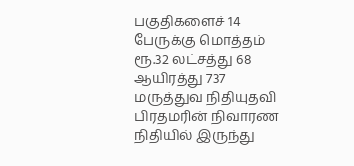பகுதிகளைச் 14 பேருக்கு மொத்தம் ரூ.32 லட்சத்து 68 ஆயிரத்து 737 மருத்துவ நிதியுதவி பிரதமரின் நிவாரண நிதியில் இருந்து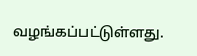வழங்கப்பட்டுள்ளது.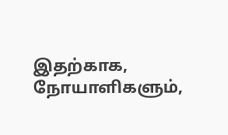இதற்காக, நோயாளிகளும்,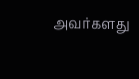அவர்களது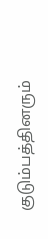குடும்பத்தினரும்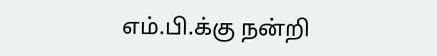எம்.பி.க்கு நன்றி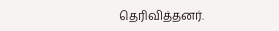தெரிவித்தனர்.